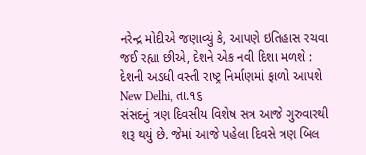નરેન્દ્ર મોદીએ જણાવ્યું કે, આપણે ઇતિહાસ રચવા જઈ રહ્યા છીએ, દેશને એક નવી દિશા મળશે : દેશની અડધી વસ્તી રાષ્ટ્ર નિર્માણમાં ફાળો આપશે
New Delhi, તા.૧૬
સંસદનું ત્રણ દિવસીય વિશેષ સત્ર આજે ગુરુવારથી શરૂ થયું છે. જેમાં આજે પહેલા દિવસે ત્રણ બિલ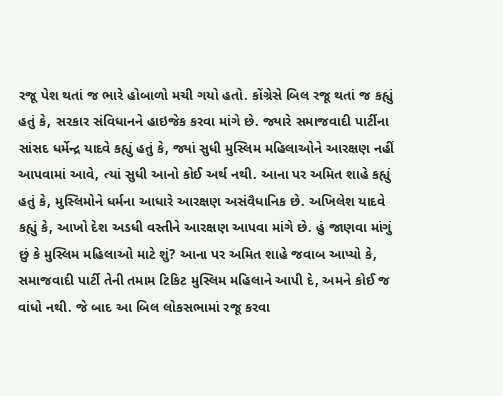રજૂ પેશ થતાં જ ભારે હોબાળો મચી ગયો હતો. કોંગ્રેસે બિલ રજૂ થતાં જ કહ્યું હતું કે, સરકાર સંવિધાનને હાઇજેક કરવા માંગે છે. જ્યારે સમાજવાદી પાર્ટીના સાંસદ ધર્મેન્દ્ર યાદવે કહ્યું હતું કે, જ્યાં સુધી મુસ્લિમ મહિલાઓને આરક્ષણ નહીં આપવામાં આવે, ત્યાં સુધી આનો કોઈ અર્થ નથી. આના પર અમિત શાહે કહ્યું હતું કે, મુસ્લિમોને ધર્મના આધારે આરક્ષણ અસંવૈધાનિક છે. અખિલેશ યાદવે કહ્યું કે, આખો દેશ અડધી વસ્તીને આરક્ષણ આપવા માંગે છે. હું જાણવા માંગું છું કે મુસ્લિમ મહિલાઓ માટે શું? આના પર અમિત શાહે જવાબ આપ્યો કે, સમાજવાદી પાર્ટી તેની તમામ ટિકિટ મુસ્લિમ મહિલાને આપી દે, અમને કોઈ જ વાંધો નથી. જે બાદ આ બિલ લોકસભામાં રજૂ કરવા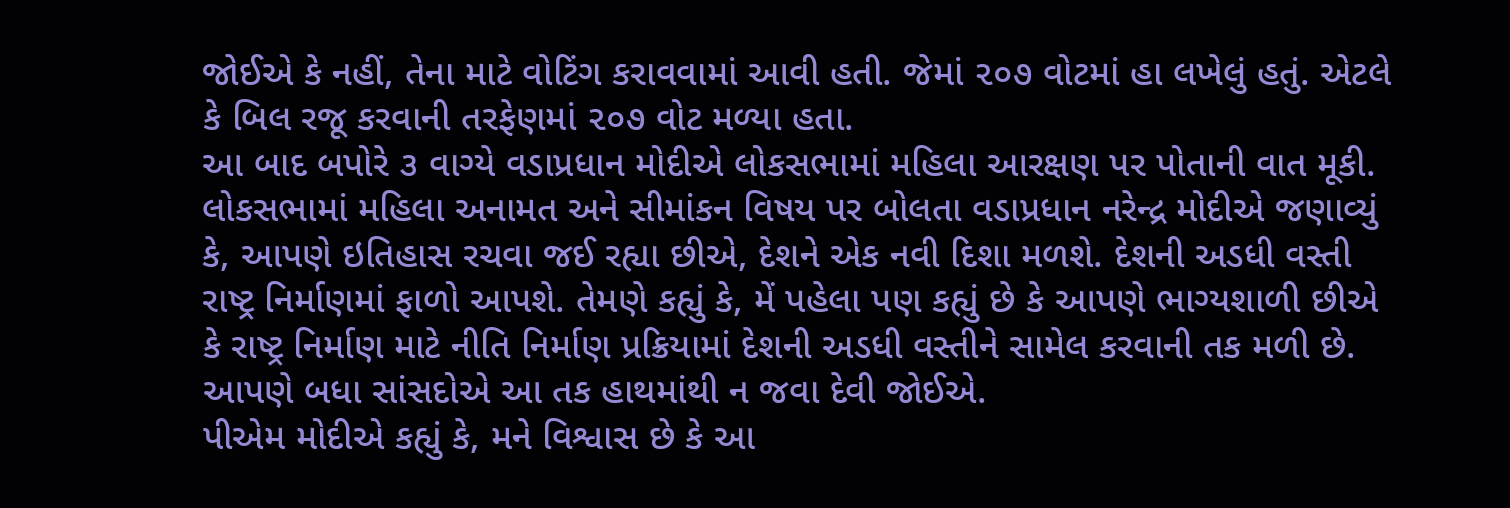જોઈએ કે નહીં, તેના માટે વોટિંગ કરાવવામાં આવી હતી. જેમાં ૨૦૭ વોટમાં હા લખેલું હતું. એટલે કે બિલ રજૂ કરવાની તરફેણમાં ૨૦૭ વોટ મળ્યા હતા.
આ બાદ બપોરે ૩ વાગ્યે વડાપ્રધાન મોદીએ લોકસભામાં મહિલા આરક્ષણ પર પોતાની વાત મૂકી. લોકસભામાં મહિલા અનામત અને સીમાંકન વિષય પર બોલતા વડાપ્રધાન નરેન્દ્ર મોદીએ જણાવ્યું કે, આપણે ઇતિહાસ રચવા જઈ રહ્યા છીએ, દેશને એક નવી દિશા મળશે. દેશની અડધી વસ્તી રાષ્ટ્ર નિર્માણમાં ફાળો આપશે. તેમણે કહ્યું કે, મેં પહેલા પણ કહ્યું છે કે આપણે ભાગ્યશાળી છીએ કે રાષ્ટ્ર નિર્માણ માટે નીતિ નિર્માણ પ્રક્રિયામાં દેશની અડધી વસ્તીને સામેલ કરવાની તક મળી છે. આપણે બધા સાંસદોએ આ તક હાથમાંથી ન જવા દેવી જોઈએ.
પીએમ મોદીએ કહ્યું કે, મને વિશ્વાસ છે કે આ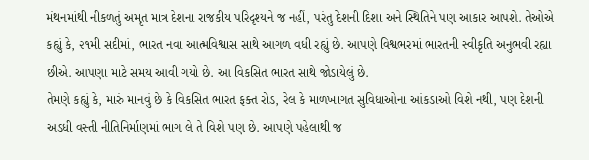મંથનમાંથી નીકળતું અમૃત માત્ર દેશના રાજકીય પરિદૃશ્યને જ નહીં, પરંતુ દેશની દિશા અને સ્થિતિને પણ આકાર આપશે. તેઓએ કહ્યું કે, ૨૧મી સદીમાં, ભારત નવા આત્મવિશ્વાસ સાથે આગળ વધી રહ્યું છે. આપણે વિશ્વભરમાં ભારતની સ્વીકૃતિ અનુભવી રહ્યા છીએ. આપણા માટે સમય આવી ગયો છે. આ વિકસિત ભારત સાથે જોડાયેલું છે.
તેમણે કહ્યું કે, મારું માનવું છે કે વિકસિત ભારત ફક્ત રોડ, રેલ કે માળખાગત સુવિધાઓના આંકડાઓ વિશે નથી, પણ દેશની અડધી વસ્તી નીતિનિર્માણમાં ભાગ લે તે વિશે પણ છે. આપણે પહેલાથી જ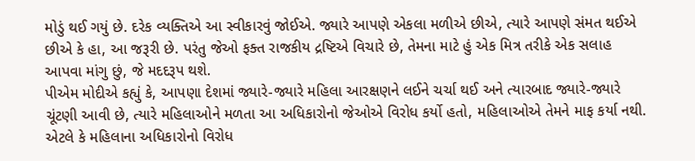મોડું થઈ ગયું છે. દરેક વ્યક્તિએ આ સ્વીકારવું જોઈએ. જ્યારે આપણે એકલા મળીએ છીએ, ત્યારે આપણે સંમત થઈએ છીએ કે હા, આ જરૂરી છે. પરંતુ જેઓ ફક્ત રાજકીય દ્રષ્ટિએ વિચારે છે, તેમના માટે હું એક મિત્ર તરીકે એક સલાહ આપવા માંગુ છું, જે મદદરૂપ થશે.
પીએમ મોદીએ કહ્યું કે, આપણા દેશમાં જ્યારે-જ્યારે મહિલા આરક્ષણને લઈને ચર્ચા થઈ અને ત્યારબાદ જ્યારે-જ્યારે ચૂંટણી આવી છે, ત્યારે મહિલાઓને મળતા આ અધિકારોનો જેઓએ વિરોધ કર્યો હતો, મહિલાઓએ તેમને માફ કર્યા નથી. એટલે કે મહિલાના અધિકારોનો વિરોધ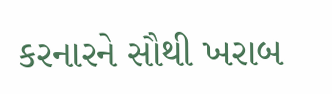કરનારને સૌથી ખરાબ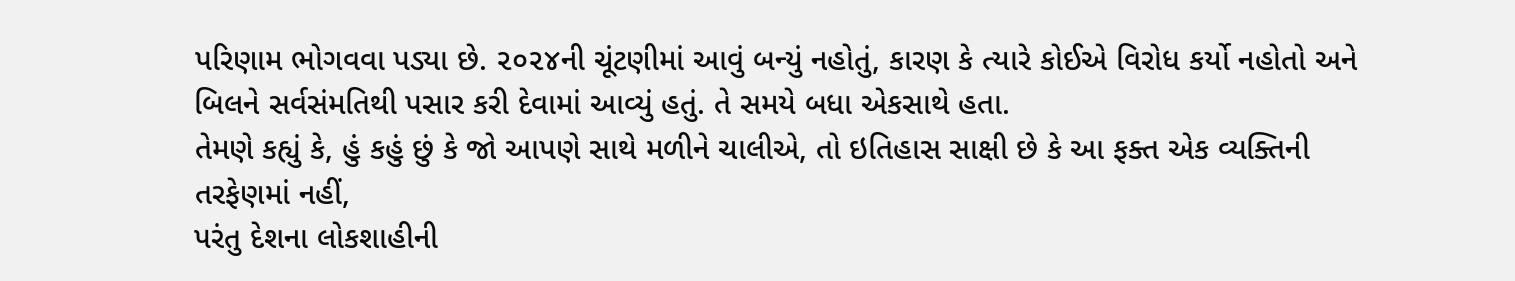પરિણામ ભોગવવા પડ્યા છે. ૨૦૨૪ની ચૂંટણીમાં આવું બન્યું નહોતું, કારણ કે ત્યારે કોઈએ વિરોધ કર્યો નહોતો અને બિલને સર્વસંમતિથી પસાર કરી દેવામાં આવ્યું હતું. તે સમયે બધા એકસાથે હતા.
તેમણે કહ્યું કે, હું કહું છું કે જો આપણે સાથે મળીને ચાલીએ, તો ઇતિહાસ સાક્ષી છે કે આ ફક્ત એક વ્યક્તિની તરફેણમાં નહીં,
પરંતુ દેશના લોકશાહીની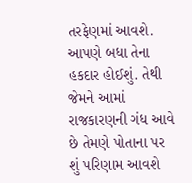તરફેણમાં આવશે. આપણે બધા તેના હકદાર હોઈશું. તેથી જેમને આમાં રાજકારણની ગંધ આવે છે તેમણે પોતાના પર શું પરિણામ આવશે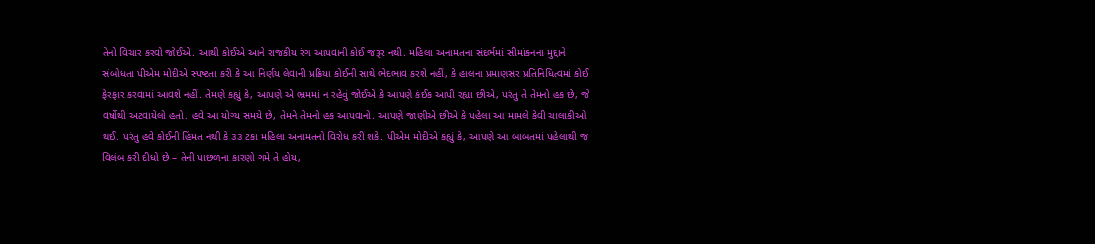તેનો વિચાર કરવો જોઈએ. આથી કોઈએ આને રાજકીય રંગ આપવાની કોઈ જરૂર નથી. મહિલા અનામતના સંદર્ભમાં સીમાંકનના મુદ્દાને સંબોધતા પીએમ મોદીએ સ્પષ્ટતા કરી કે આ નિર્ણય લેવાની પ્રક્રિયા કોઈની સાથે ભેદભાવ કરશે નહીં, કે હાલના પ્રમાણસર પ્રતિનિધિત્વમાં કોઈ ફેરફાર કરવામાં આવશે નહીં. તેમણે કહ્યું કે, આપણે એ ભ્રમમાં ન રહેવું જોઈએ કે આપણે કંઈક આપી રહ્યા છીએ, પરંતુ તે તેમનો હક છે, જે વર્ષોથી અટવાયેલો હતો. હવે આ યોગ્ય સમયે છે, તેમને તેમનો હક આપવાનો. આપણે જાણીએ છીએ કે પહેલા આ મામલે કેવી ચાલાકીઓ થઈ. પરંતુ હવે કોઈની હિંમત નથી કે ૩૩ ટકા મહિલા અનામતનો વિરોધ કરી શકે. પીએમ મોદીએ કહ્યું કે, આપણે આ બાબતમાં પહેલાથી જ વિલંબ કરી દીધો છે – તેની પાછળના કારણો ગમે તે હોય,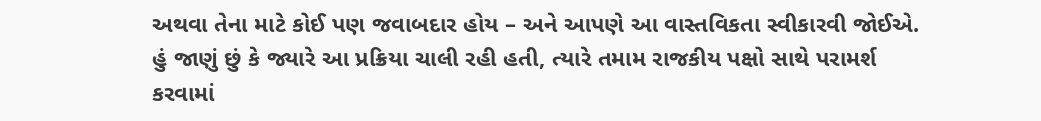અથવા તેના માટે કોઈ પણ જવાબદાર હોય – અને આપણે આ વાસ્તવિકતા સ્વીકારવી જોઈએ. હું જાણું છું કે જ્યારે આ પ્રક્રિયા ચાલી રહી હતી, ત્યારે તમામ રાજકીય પક્ષો સાથે પરામર્શ કરવામાં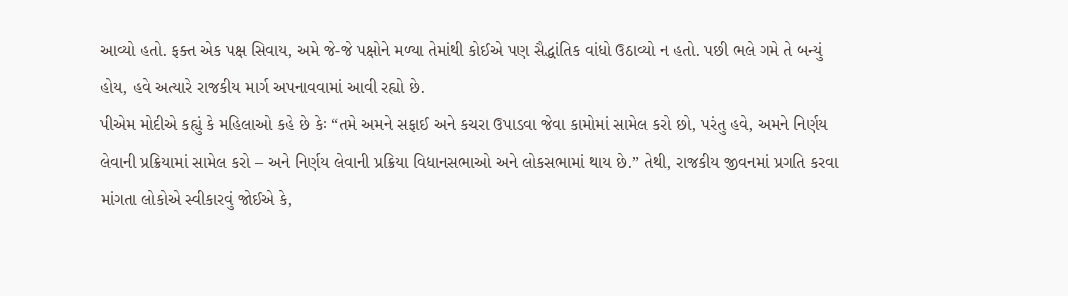આવ્યો હતો. ફક્ત એક પક્ષ સિવાય, અમે જે-જે પક્ષોને મળ્યા તેમાંથી કોઈએ પણ સૈદ્ધાંતિક વાંધો ઉઠાવ્યો ન હતો. પછી ભલે ગમે તે બન્યું હોય, હવે અત્યારે રાજકીય માર્ગ અપનાવવામાં આવી રહ્યો છે.
પીએમ મોદીએ કહ્યું કે મહિલાઓ કહે છે કેઃ “તમે અમને સફાઈ અને કચરા ઉપાડવા જેવા કામોમાં સામેલ કરો છો, પરંતુ હવે, અમને નિર્ણય લેવાની પ્રક્રિયામાં સામેલ કરો – અને નિર્ણય લેવાની પ્રક્રિયા વિધાનસભાઓ અને લોકસભામાં થાય છે.” તેથી, રાજકીય જીવનમાં પ્રગતિ કરવા માંગતા લોકોએ સ્વીકારવું જોઈએ કે,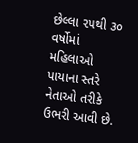છેલ્લા ૨૫થી ૩૦ વર્ષોમાં મહિલાઓ પાયાના સ્તરે નેતાઓ તરીકે ઉભરી આવી છે.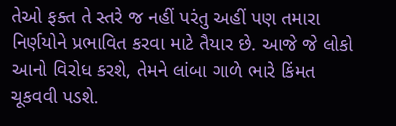તેઓ ફક્ત તે સ્તરે જ નહીં પરંતુ અહીં પણ તમારા નિર્ણયોને પ્રભાવિત કરવા માટે તૈયાર છે. આજે જે લોકો આનો વિરોધ કરશે, તેમને લાંબા ગાળે ભારે કિંમત ચૂકવવી પડશે.